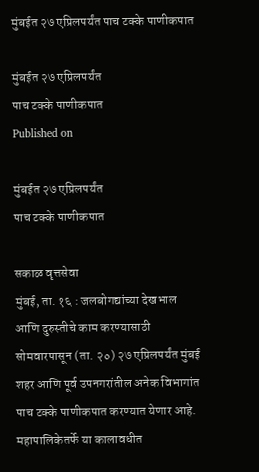मुंबईत २७ एप्रिलपर्यंत पाच टक्के पाणीकपात

मुंबईत २७ एप्रिलपर्यंत
पाच टक्के पाणीकपात
Published on

मुंबईत २७ एप्रिलपर्यंत
पाच टक्के पाणीकपात

सकाळ वृत्तसेवा
मुंबई, ता. १६ : जलबोगद्यांच्या देखभाल आणि दुरुस्तीचे काम करण्यासाठी सोमवारपासून (ता. २०) २७ एप्रिलपर्यंत मुंबई शहर आणि पूर्व उपनगरांतील अनेक विभागांत पाच टक्के पाणीकपात करण्यात येणार आहे. महापालिकेतर्फे या कालावधीत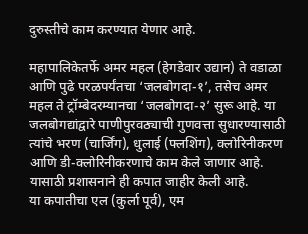दुरुस्तीचे काम करण्यात येणार आहे.

महापालिकेतर्फे अमर महल (हेगडेवार उद्यान) ते वडाळा आणि पुढे परळपर्यंतचा ‘जलबोगदा-१’, तसेच अमर महल ते ट्रॉम्बेदरम्यानचा ‘जलबोगदा-२’ सुरू आहे. या जलबोगद्यांद्वारे पाणीपुरवठ्याची गुणवत्ता सुधारण्यासाठी त्यांचे भरण (चार्जिंग), धुलाई (फ्लशिंग), क्लोरिनीकरण आणि डी-क्लोरिनीकरणाचे काम केले जाणार आहे. यासाठी प्रशासनाने ही कपात जाहीर केली आहे.
या कपातीचा एल (कुर्ला पूर्व), एम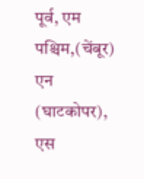पूर्व, एम पश्चिम,(चेंबूर) एन (घाटकोपर), एस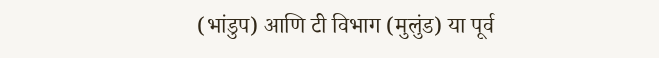(भांडुप) आणि टी विभाग (मुलुंड) या पूर्व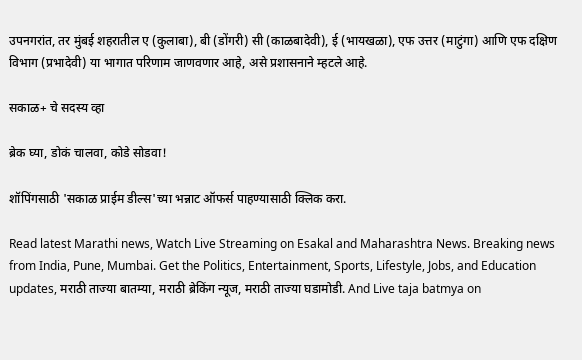उपनगरांत, तर मुंबई शहरातील ए (कुलाबा), बी (डोंगरी) सी (काळबादेवी), ई (भायखळा), एफ उत्तर (माटुंगा) आणि एफ दक्षिण विभाग (प्रभादेवी) या भागात परिणाम जाणवणार आहे, असे प्रशासनाने म्हटले आहे.

सकाळ+ चे सदस्य व्हा

ब्रेक घ्या, डोकं चालवा, कोडे सोडवा!

शॉपिंगसाठी 'सकाळ प्राईम डील्स'च्या भन्नाट ऑफर्स पाहण्यासाठी क्लिक करा.

Read latest Marathi news, Watch Live Streaming on Esakal and Maharashtra News. Breaking news from India, Pune, Mumbai. Get the Politics, Entertainment, Sports, Lifestyle, Jobs, and Education updates, मराठी ताज्या बातम्या, मराठी ब्रेकिंग न्यूज, मराठी ताज्या घडामोडी. And Live taja batmya on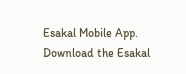Esakal Mobile App. Download the Esakal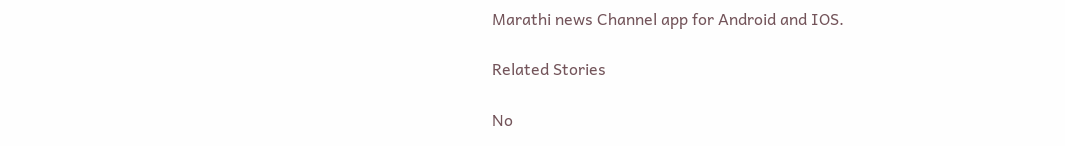Marathi news Channel app for Android and IOS.

Related Stories

No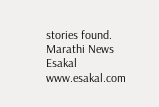stories found.
Marathi News Esakal
www.esakal.com